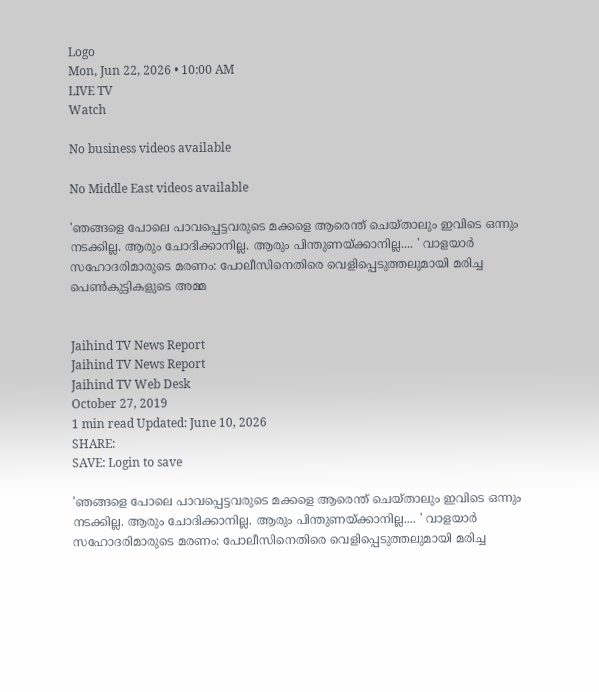Logo
Mon, Jun 22, 2026 • 10:00 AM
LIVE TV
Watch

No business videos available

No Middle East videos available

'ഞങ്ങളെ പോലെ പാവപ്പെട്ടവരുടെ മക്കളെ ആരെന്ത് ചെയ്താലും ഇവിടെ ഒന്നും നടക്കില്ല. ആരും ചോദിക്കാനില്ല. ആരും പിന്തുണയ്ക്കാനില്ല.... ' വാളയാര്‍ സഹോദരിമാരുടെ മരണം: പോലീസിനെതിരെ വെളിപ്പെടുത്തലുമായി മരിച്ച പെണ്‍കുട്ടികളുടെ അമ്മ


Jaihind TV News Report
Jaihind TV News Report
Jaihind TV Web Desk
October 27, 2019
1 min read Updated: June 10, 2026
SHARE:
SAVE: Login to save

'ഞങ്ങളെ പോലെ പാവപ്പെട്ടവരുടെ മക്കളെ ആരെന്ത് ചെയ്താലും ഇവിടെ ഒന്നും നടക്കില്ല. ആരും ചോദിക്കാനില്ല. ആരും പിന്തുണയ്ക്കാനില്ല.... ' വാളയാര്‍ സഹോദരിമാരുടെ മരണം: പോലീസിനെതിരെ വെളിപ്പെടുത്തലുമായി മരിച്ച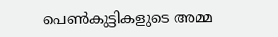പെണ്‍കുട്ടികളുടെ അമ്മ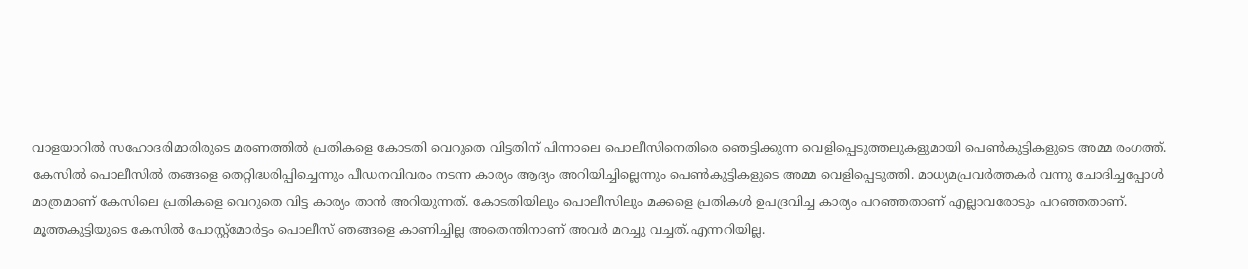വാളയാറില്‍ സഹോദരിമാരിരുടെ മരണത്തില്‍ പ്രതികളെ കോടതി വെറുതെ വിട്ടതിന് പിന്നാലെ പൊലീസിനെതിരെ ഞെട്ടിക്കുന്ന വെളിപ്പെടുത്തലുകളുമായി പെണ്‍കുട്ടികളുടെ അമ്മ രംഗത്ത്. കേസില്‍ പൊലീസില്‍ തങ്ങളെ തെറ്റിദ്ധരിപ്പിച്ചെന്നും പീഡനവിവരം നടന്ന കാര്യം ആദ്യം അറിയിച്ചില്ലെന്നും പെണ്‍കുട്ടികളുടെ അമ്മ വെളിപ്പെടുത്തി. മാധ്യമപ്രവര്‍ത്തകര്‍ വന്നു ചോദിച്ചപ്പോള്‍ മാത്രമാണ് കേസിലെ പ്രതികളെ വെറുതെ വിട്ട കാര്യം താന്‍ അറിയുന്നത്. കോടതിയിലും പൊലീസിലും മക്കളെ പ്രതികള്‍ ഉപദ്രവിച്ച കാര്യം പറഞ്ഞതാണ് എല്ലാവരോടും പറഞ്ഞതാണ്. മൂത്തകുട്ടിയുടെ കേസില്‍ പോസ്റ്റ്‌മോര്‍ട്ടം പൊലീസ് ഞങ്ങളെ കാണിച്ചില്ല അതെന്തിനാണ് അവര്‍ മറച്ചു വച്ചത്.എന്നറിയില്ല.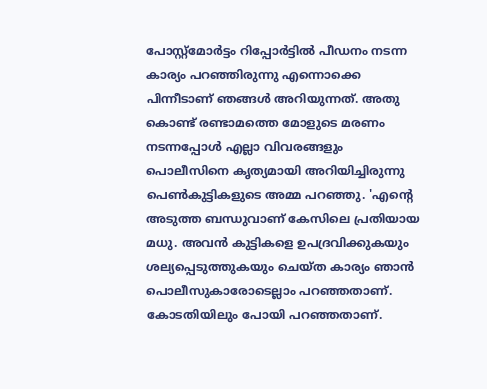പോസ്റ്റ്‌മോര്‍ട്ടം റിപ്പോര്‍ട്ടില്‍ പീഡനം നടന്ന കാര്യം പറഞ്ഞിരുന്നു എന്നൊക്കെ പിന്നീടാണ് ഞങ്ങള്‍ അറിയുന്നത്. അതു കൊണ്ട് രണ്ടാമത്തെ മോളുടെ മരണം നടന്നപ്പോള്‍ എല്ലാ വിവരങ്ങളും പൊലീസിനെ കൃത്യമായി അറിയിച്ചിരുന്നു പെണ്‍കുട്ടികളുടെ അമ്മ പറഞ്ഞു. 'എന്റെ അടുത്ത ബന്ധുവാണ് കേസിലെ പ്രതിയായ മധു. അവന്‍ കുട്ടികളെ ഉപദ്രവിക്കുകയും ശല്യപ്പെടുത്തുകയും ചെയ്ത കാര്യം ഞാന്‍ പൊലീസുകാരോടെല്ലാം പറഞ്ഞതാണ്. കോടതിയിലും പോയി പറഞ്ഞതാണ്.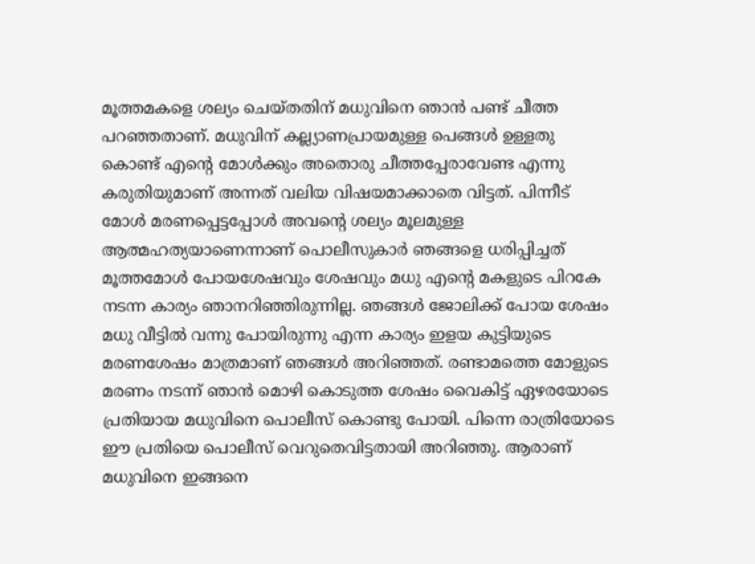മൂത്തമകളെ ശല്യം ചെയ്തതിന് മധുവിനെ ഞാന്‍ പണ്ട് ചീത്ത പറഞ്ഞതാണ്. മധുവിന് കല്ല്യാണപ്രായമുള്ള പെങ്ങള്‍ ഉള്ളതു കൊണ്ട് എന്റെ മോള്‍ക്കും അതൊരു ചീത്തപ്പേരാവേണ്ട എന്നു കരുതിയുമാണ് അന്നത് വലിയ വിഷയമാക്കാതെ വിട്ടത്. പിന്നീട് മോള്‍ മരണപ്പെട്ടപ്പോള്‍ അവന്റെ ശല്യം മൂലമുള്ള ആത്മഹത്യയാണെന്നാണ് പൊലീസുകാര്‍ ഞങ്ങളെ ധരിപ്പിച്ചത് മൂത്തമോള്‍ പോയശേഷവും ശേഷവും മധു എന്റെ മകളുടെ പിറകേ നടന്ന കാര്യം ഞാനറിഞ്ഞിരുന്നില്ല. ഞങ്ങള്‍ ജോലിക്ക് പോയ ശേഷം മധു വീട്ടില്‍ വന്നു പോയിരുന്നു എന്ന കാര്യം ഇളയ കുട്ടിയുടെ മരണശേഷം മാത്രമാണ് ഞങ്ങള്‍ അറിഞ്ഞത്. രണ്ടാമത്തെ മോളുടെ മരണം നടന്ന് ഞാന്‍ മൊഴി കൊടുത്ത ശേഷം വൈകിട്ട് ഏഴരയോടെ പ്രതിയായ മധുവിനെ പൊലീസ് കൊണ്ടു പോയി. പിന്നെ രാത്രിയോടെ ഈ പ്രതിയെ പൊലീസ് വെറുതെവിട്ടതായി അറിഞ്ഞു. ആരാണ് മധുവിനെ ഇങ്ങനെ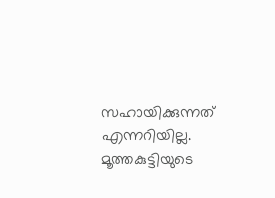സഹായിക്കുന്നത് എന്നറിയില്ല. മൂത്തകുട്ടിയുടെ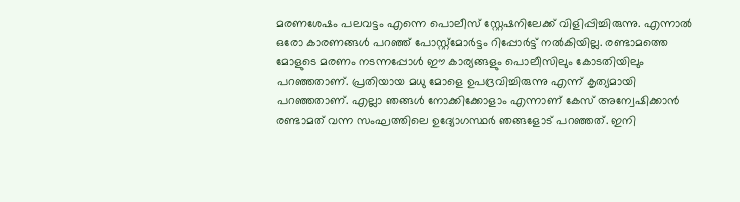മരണശേഷം പലവട്ടം എന്നെ പൊലീസ് സ്റ്റേഷനിലേക്ക് വിളിപ്പിച്ചിരുന്നു. എന്നാല്‍ ഒരോ കാരണങ്ങള്‍ പറഞ്ഞ് പോസ്റ്റ്‌മോര്‍ട്ടം റിപ്പോര്‍ട്ട് നല്‍കിയില്ല. രണ്ടാമത്തെ മോളുടെ മരണം നടന്നപ്പോള്‍ ഈ കാര്യങ്ങളും പൊലീസിലും കോടതിയിലും പറഞ്ഞതാണ്. പ്രതിയായ മധു മോളെ ഉപദ്രവിച്ചിരുന്നു എന്ന് കൃത്യമായി പറഞ്ഞതാണ്. എല്ലാ ഞങ്ങള്‍ നോക്കിക്കോളാം എന്നാണ് കേസ് അന്വേഷിക്കാന്‍ രണ്ടാമത് വന്ന സംഘത്തിലെ ഉദ്യോഗസ്ഥര്‍ ഞങ്ങളോട് പറഞ്ഞത്. ഇനി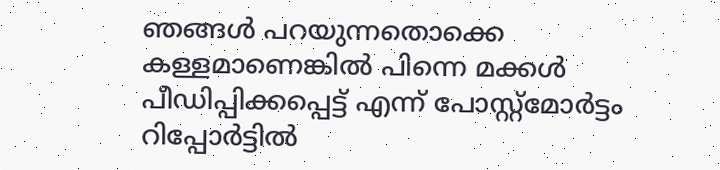ഞങ്ങള്‍ പറയുന്നതൊക്കെ കള്ളമാണെങ്കില്‍ പിന്നെ മക്കള്‍ പീഡിപ്പിക്കപ്പെട്ട് എന്ന് പോസ്റ്റ്‌മോര്‍ട്ടം റിപ്പോര്‍ട്ടില്‍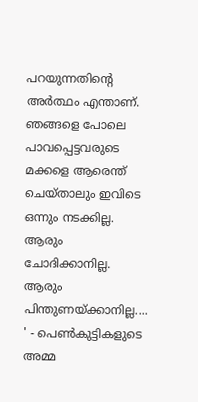പറയുന്നതിന്റെ അര്‍ത്ഥം എന്താണ്. ഞങ്ങളെ പോലെ പാവപ്പെട്ടവരുടെ മക്കളെ ആരെന്ത് ചെയ്താലും ഇവിടെ ഒന്നും നടക്കില്ല. ആരും ചോദിക്കാനില്ല. ആരും പിന്തുണയ്ക്കാനില്ല.... ' - പെണ്‍കുട്ടികളുടെ അമ്മ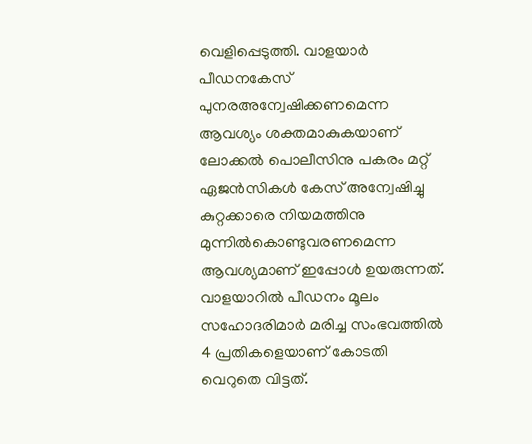വെളിപ്പെടുത്തി. വാളയാര്‍ പീഡനകേസ് പുനരഅന്വേഷിക്കണമെന്ന ആവശ്യം ശക്തമാകുകയാണ് ലോക്കല്‍ പൊലീസിനു പകരം മറ്റ് ഏജന്‍സികള്‍ കേസ് അന്വേഷിച്ചു കുറ്റക്കാരെ നിയമത്തിനു മുന്നില്‍കൊണ്ടുവരണമെന്ന ആവശ്യമാണ് ഇപ്പോള്‍ ഉയരുന്നത്. വാളയാറില്‍ പീഡനം മൂലം സഹോദരിമാര്‍ മരിച്ച സംഭവത്തില്‍ 4 പ്രതികളെയാണ് കോടതി വെറുതെ വിട്ടത്.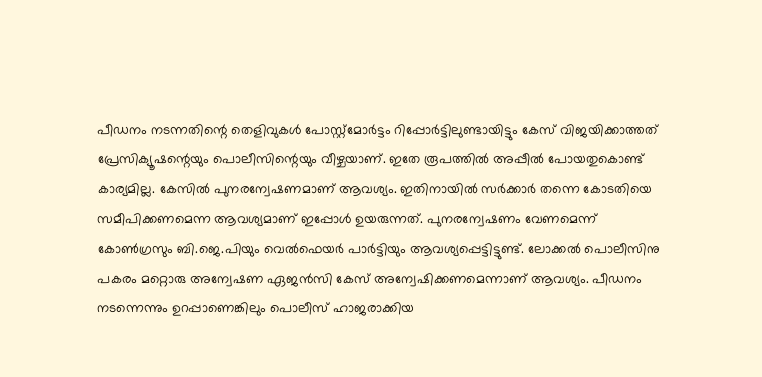പീഡനം നടന്നതിന്റെ തെളിവുകള്‍ പോസ്റ്റ്‌മോര്‍ട്ടം റിപ്പോര്‍ട്ടിലുണ്ടായിട്ടും കേസ് വിജയിക്കാത്തത് പ്രേസിക്യൂഷന്റെയും പൊലീസിന്റെയും വീഴ്ചയാണ്. ഇതേ രൂപത്തില്‍ അപ്പീല്‍ പോയതുകൊണ്ട് കാര്യമില്ല. കേസില്‍ പുനരന്വേഷണമാണ് ആവശ്യം. ഇതിനായില്‍ സര്‍ക്കാര്‍ തന്നെ കോടതിയെ സമീപിക്കണമെന്ന ആവശ്യമാണ് ഇപ്പോള്‍ ഉയരുന്നത്. പുനരന്വേഷണം വേണമെന്ന് കോണ്‍ഗ്രസും ബി.ജെ.പിയും വെല്‍ഫെയര്‍ പാര്‍ട്ടിയും ആവശ്യപ്പെട്ടിട്ടുണ്ട്. ലോക്കല്‍ പൊലീസിനു പകരം മറ്റൊരു അന്വേഷണ ഏജന്‍സി കേസ് അന്വേഷിക്കണമെന്നാണ് ആവശ്യം. പീഡനം നടന്നെന്നും ഉറപ്പാണെങ്കിലും പൊലീസ് ഹാജരാക്കിയ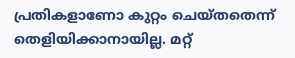പ്രതികളാണോ കുറ്റം ചെയ്തതെന്ന് തെളിയിക്കാനായില്ല. മറ്റ്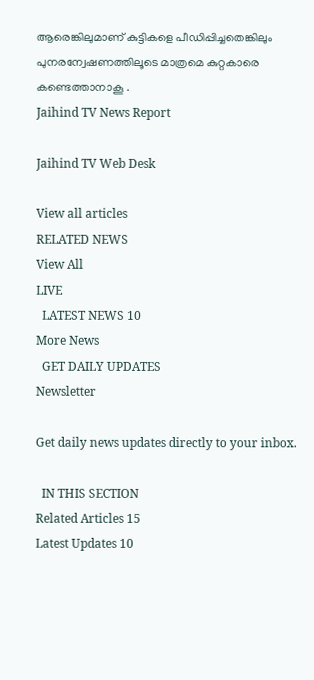ആരെങ്കിലുമാണ് കുട്ടികളെ പീഡിപ്പിച്ചതെങ്കിലും പുനരന്വേഷണത്തിലൂടെ മാത്രമെ കുറ്റകാരെ കണ്ടെത്താനാകൂ .
Jaihind TV News Report

Jaihind TV Web Desk

View all articles
RELATED NEWS
View All
LIVE
  LATEST NEWS 10
More News
  GET DAILY UPDATES
Newsletter

Get daily news updates directly to your inbox.

  IN THIS SECTION
Related Articles 15
Latest Updates 10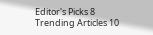Editor's Picks 8
Trending Articles 10